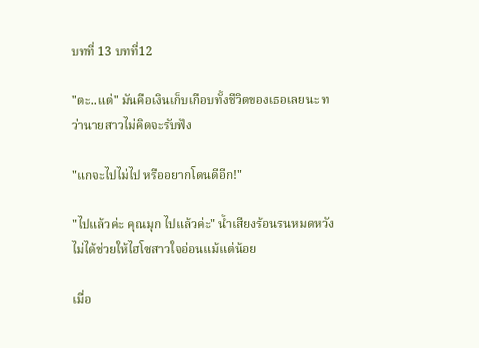บทที่ 13 บทที่12

"ตะ..แต่" มันคือเงินเก็บเกือบทั้งชีวิตของเธอเลยนะ ทว่านายสาวไม่คิดจะรับฟัง

"แกจะไปไม่ไป หรืออยากโดนดีอีก!"

"ไปแล้วค่ะ คุณมุก ไปแล้วค่ะ" น้ำเสียงร้อนรนหมดหวังไม่ได้ช่วยให้ไฮโซสาวใจอ่อนแม้แต่น้อย

เมื่อ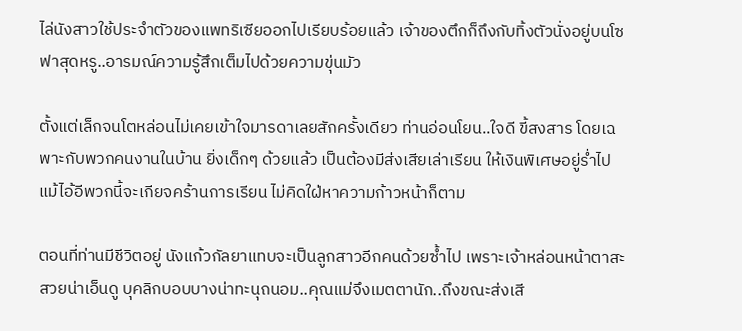ไล่นังสาวใช้ประจำตัวของแพทริเซียออกไปเรียบร้อยแล้ว เจ้าของตึกก็ถึงกับทิ้งตัวนั่งอยู่บนโซฟาสุดหรู..อารมณ์ความรู้สึกเต็มไปด้วยความขุ่นมัว

ตั้งแต่เล็กจนโตหล่อนไม่เคยเข้าใจมารดาเลยสักครั้งเดียว ท่านอ่อนโยน..ใจดี ขี้สงสาร โดยเฉพาะกับพวกคนงานในบ้าน ยิ่งเด็กๆ ด้วยแล้ว เป็นต้องมีส่งเสียเล่าเรียน ให้เงินพิเศษอยู่ร่ำไป แม้ไอ้อีพวกนี้จะเกียจคร้านการเรียน ไม่คิดใฝ่หาความก้าวหน้าก็ตาม

ตอนที่ท่านมีชีวิตอยู่ นังแก้วกัลยาแทบจะเป็นลูกสาวอีกคนด้วยซ้ำไป เพราะเจ้าหล่อนหน้าตาสะสวยน่าเอ็นดู บุคลิกบอบบางน่าทะนุถนอม..คุณแม่จึงเมตตานัก..ถึงขณะส่งเสี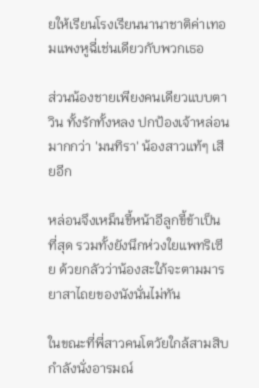ยให้เรียนโรงเรียนนานาชาติค่าเทอมแพงหูฉี่เช่นเดียวกับพวกเธอ

ส่วนน้องชายเพียงคนเดียวแบบตาวิน ทั้งรักทั้งหลง ปกป้องเจ้าหล่อนมากกว่า 'มนทิรา' น้องสาวแท้ๆ เสียอีก

หล่อนจึงเหม็นขี้หน้าอีลูกขี้ข้าเป็นที่สุด รวมทั้งยังนึกห่วงใยแพทริเซีย ด้วยกลัวว่าน้องสะใภ้จะตามมารยาสาไถยของนังนั่นไม่ทัน

ในขณะที่พี่สาวคนโตวัยใกล้สามสิบกำลังนั่งอารมณ์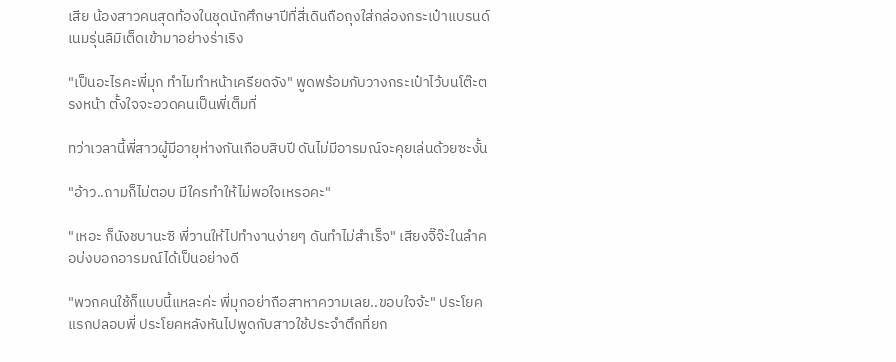เสีย น้องสาวคนสุดท้องในชุดนักศึกษาปีที่สี่เดินถือถุงใส่กล่องกระเป๋าแบรนด์เนมรุ่นลิมิเต็ดเข้ามาอย่างร่าเริง

"เป็นอะไรคะพี่มุก ทำไมทำหน้าเครียดจัง" พูดพร้อมกับวางกระเป๋าไว้บนโต๊ะตรงหน้า ตั้งใจจะอวดคนเป็นพี่เต็มที่

ทว่าเวลานี้พี่สาวผู้มีอายุห่างกันเกือบสิบปี ดันไม่มีอารมณ์จะคุยเล่นด้วยซะงั้น

"อ้าว..ถามก็ไม่ตอบ มีใครทำให้ไม่พอใจเหรอคะ"

"เหอะ ก็นังชบานะซิ พี่วานให้ไปทำงานง่ายๆ ดันทำไม่สำเร็จ" เสียงจิ๊จ๊ะในลำคอบ่งบอกอารมณ์ได้เป็นอย่างดี

"พวกคนใช้ก็แบบนี้แหละค่ะ พี่มุกอย่าถือสาหาความเลย..ขอบใจจ้ะ" ประโยคแรกปลอบพี่ ประโยคหลังหันไปพูดกับสาวใช้ประจำตึกที่ยก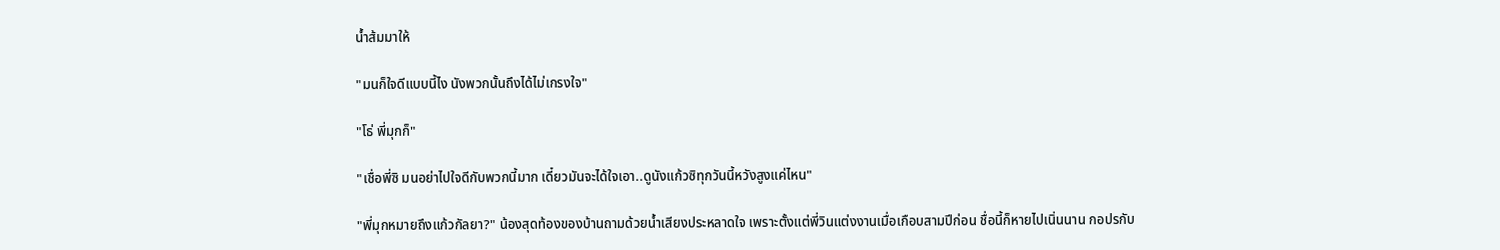น้ำส้มมาให้

"มนก็ใจดีแบบนี้ไง นังพวกนั้นถึงได้ไม่เกรงใจ"

"โธ่ พี่มุกก็"

"เชื่อพี่ซิ มนอย่าไปใจดีกับพวกนี้มาก เดี๋ยวมันจะได้ใจเอา..ดูนังแก้วซิทุกวันนี้หวังสูงแค่ไหน"

"พี่มุกหมายถึงแก้วกัลยา?" น้องสุดท้องของบ้านถามด้วยน้ำเสียงประหลาดใจ เพราะตั้งแต่พี่วินแต่งงานเมื่อเกือบสามปีก่อน ชื่อนี้ก็หายไปเนิ่นนาน กอปรกับ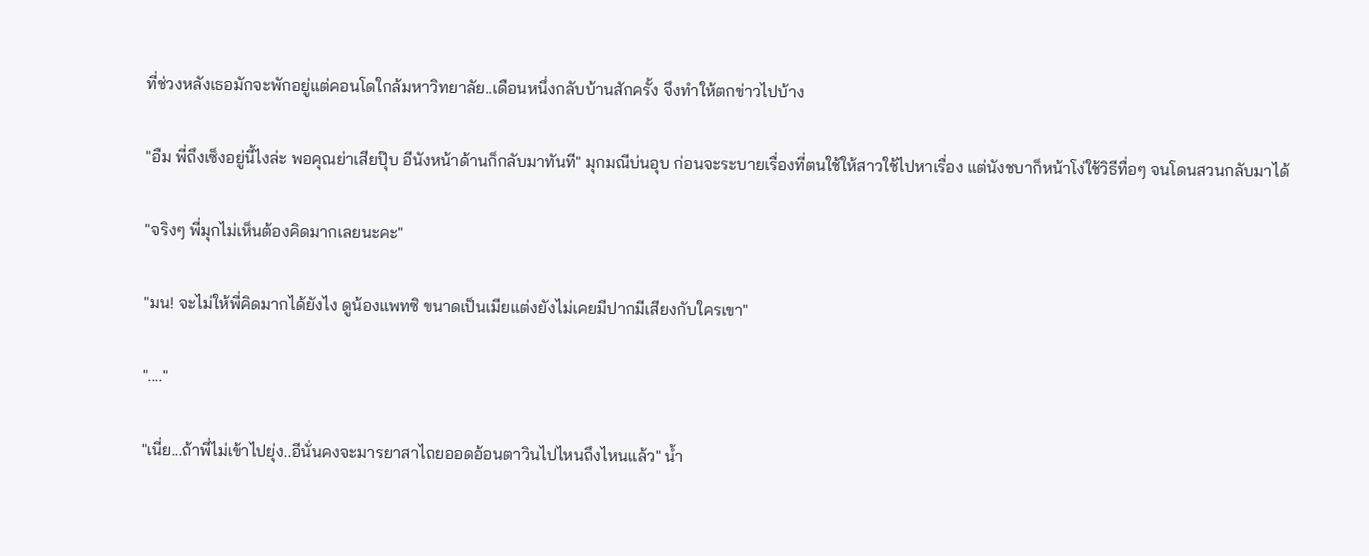ที่ช่วงหลังเธอมักจะพักอยู่แต่คอนโดใกล้มหาวิทยาลัย..เดือนหนึ่งกลับบ้านสักครั้ง จึงทำให้ตกข่าวไปบ้าง

"อืม พี่ถึงเซ็งอยู่นี้ไงล่ะ พอคุณย่าเสียปุ๊บ อีนังหน้าด้านก็กลับมาทันที" มุกมณีบ่นอุบ ก่อนจะระบายเรื่องที่ตนใช้ให้สาวใช้ไปหาเรื่อง แต่นังชบาก็หน้าโง่ใช้วิธีทื่อๆ จนโดนสวนกลับมาได้

"จริงๆ พี่มุกไม่เห็นต้องคิดมากเลยนะคะ"

"มน! จะไม่ให้พี่คิดมากได้ยังไง ดูน้องแพทซิ ขนาดเป็นเมียแต่งยังไม่เคยมีปากมีเสียงกับใครเขา"

"...."

"เนี่ย...ถ้าพี่ไม่เข้าไปยุ่ง..อีนั่นคงจะมารยาสาไถยออดอ้อนตาวินไปไหนถึงไหนแล้ว" น้ำ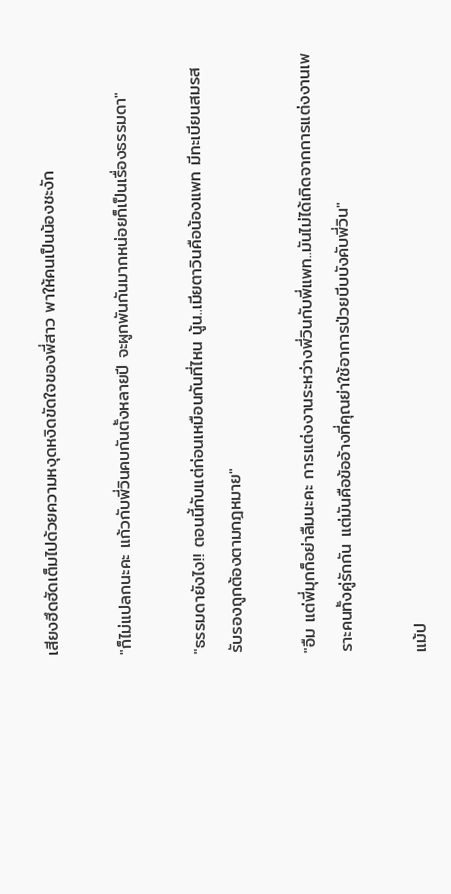เสียงฮึดฮัดเต็มไปด้วยความหงุดหงิดขัดใจของพี่สาว พาให้คนเป็นน้องชะงัก

"ก็ไม่แปลกนะคะ แก้วกับพี่วินคบกันตั้งหลายปี จะผูกพันกันมากหน่อยก็เป็นเรื่องธรรมดา"

"ธรรมดายังไง!! ตอนนี้กับแต่ก่อนเหมือนกันที่ไหน นู้น..เมียตาวินคือน้องแพท มีทะเบียนสมรสรับรองถูกต้องตามกฎหมาย"

"อืม แต่พี่มุกก็อย่าลืมนะคะ การแต่งงานระหว่างพี่วินกับพี่แพท..มันไม่ได้เกิดจากการแต่งงานเพราะคนทั้งคู่รักกัน แต่มันคือข้ออ้างที่คุณย่าใช้อาการป่วยบีบบังคับพี่วิน"

แม้ป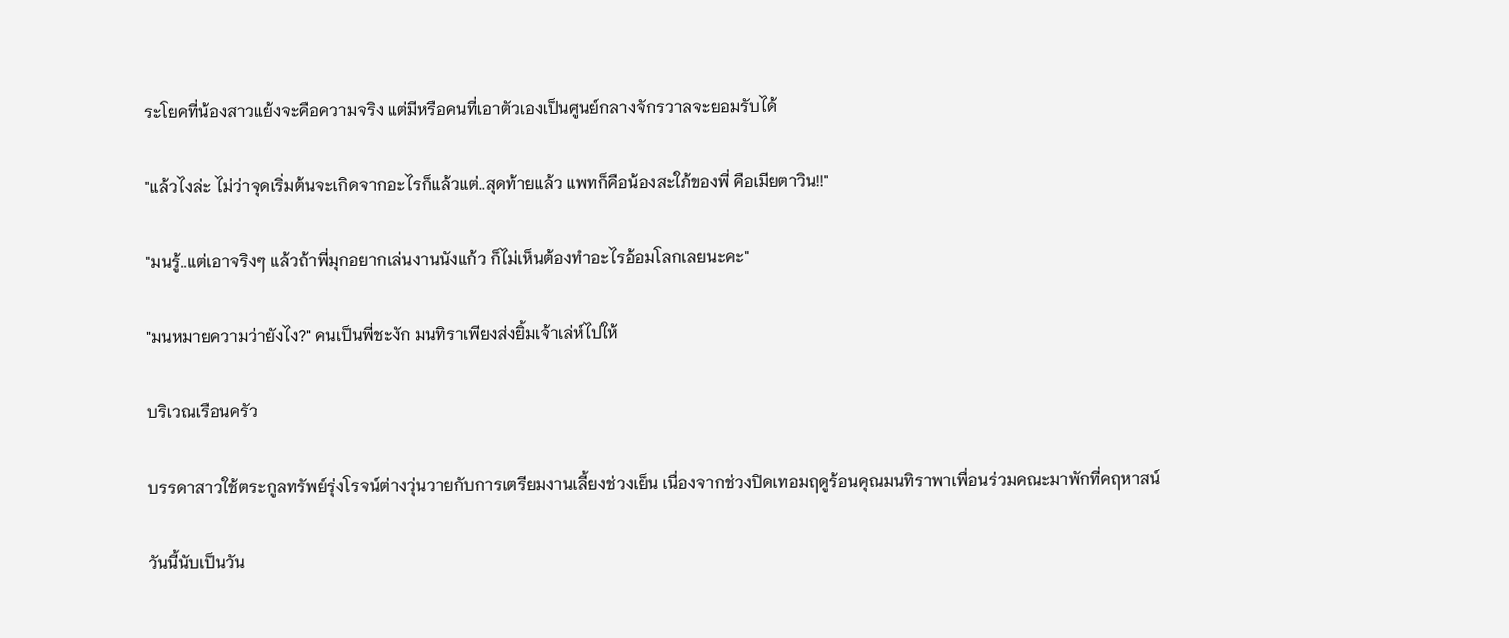ระโยคที่น้องสาวแย้งจะคือความจริง แต่มีหรือคนที่เอาตัวเองเป็นศูนย์กลางจักรวาลจะยอมรับได้

"แล้วไงล่ะ ไม่ว่าจุดเริ่มต้นจะเกิดจากอะไรก็แล้วแต่..สุดท้ายแล้ว แพทก็คือน้องสะใภ้ของพี่ คือเมียตาวิน!!"

"มนรู้..แต่เอาจริงๆ แล้วถ้าพี่มุกอยากเล่นงานนังแก้ว ก็ไม่เห็นต้องทำอะไรอ้อมโลกเลยนะคะ"

"มนหมายความว่ายังไง?" คนเป็นพี่ชะงัก มนทิราเพียงส่งยิ้มเจ้าเล่ห์ไปให้

บริเวณเรือนครัว

บรรดาสาวใช้ตระกูลทรัพย์รุ่งโรจน์ต่างวุ่นวายกับการเตรียมงานเลี้ยงช่วงเย็น เนื่องจากช่วงปิดเทอมฤดูร้อนคุณมนทิราพาเพื่อนร่วมคณะมาพักที่คฤหาสน์

วันนี้นับเป็นวัน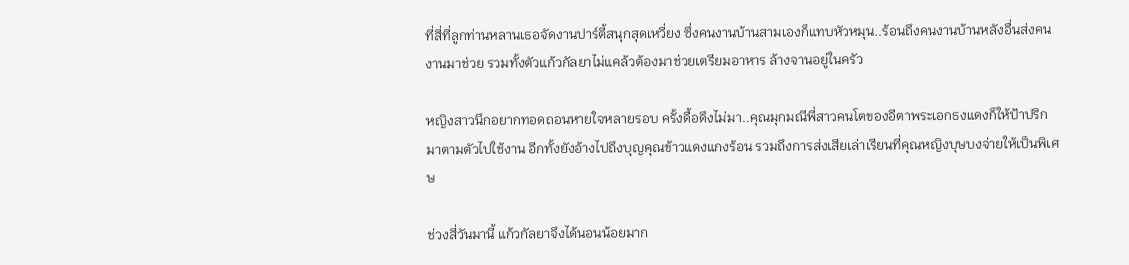ที่สี่ที่ลูกท่านหลานเธอจัดงานปาร์ตี้สนุกสุดเหวี่ยง ซึ่งคนงานบ้านสามเองก็แทบหัวหมุน..ร้อนถึงคนงานบ้านหลังอื่นส่งคนงานมาช่วย รวมทั้งตัวแก้วกัลยาไม่แคล้วต้องมาช่วยเตรียมอาหาร ล้างจานอยู่ในครัว

หญิงสาวนึกอยากทอดถอนหายใจหลายรอบ ครั้งดื้อดึงไม่มา..คุณมุกมณีพี่สาวคนโตของอีตาพระเอกธงแดงก็ให้ป้าปริกมาตามตัวไปใช้งาน อีกทั้งยังอ้างไปถึงบุญคุณข้าวแดงแกงร้อน รวมถึงการส่งเสียเล่าเรียนที่คุณหญิงบุษบงจ่ายให้เป็นพิเศษ

ช่วงสี่วันมานี้ แก้วกัลยาจึงได้นอนน้อยมาก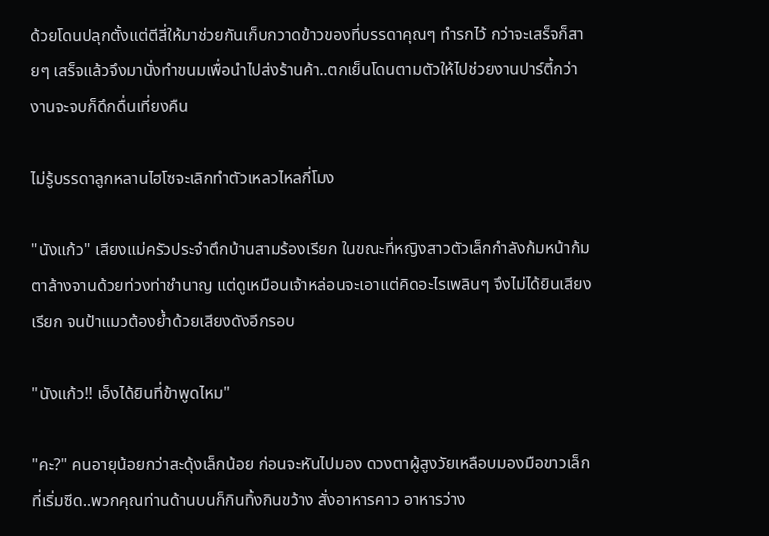ด้วยโดนปลุกตั้งแต่ตีสี่ให้มาช่วยกันเก็บกวาดข้าวของที่บรรดาคุณๆ ทำรกไว้ กว่าจะเสร็จก็สายๆ เสร็จแล้วจึงมานั่งทำขนมเพื่อนำไปส่งร้านค้า..ตกเย็นโดนตามตัวให้ไปช่วยงานปาร์ตี้กว่างานจะจบก็ดึกดื่นเที่ยงคืน

ไม่รู้บรรดาลูกหลานไฮโซจะเลิกทำตัวเหลวไหลกี่โมง

"นังแก้ว" เสียงแม่ครัวประจำตึกบ้านสามร้องเรียก ในขณะที่หญิงสาวตัวเล็กกำลังก้มหน้าก้มตาล้างจานด้วยท่วงท่าชำนาญ แต่ดูเหมือนเจ้าหล่อนจะเอาแต่คิดอะไรเพลินๆ จึงไม่ได้ยินเสียงเรียก จนป้าแมวต้องย้ำด้วยเสียงดังอีกรอบ

"นังแก้ว!! เอ็งได้ยินที่ข้าพูดไหม"

"คะ?" คนอายุน้อยกว่าสะดุ้งเล็กน้อย ก่อนจะหันไปมอง ดวงตาผู้สูงวัยเหลือบมองมือขาวเล็กที่เริ่มซีด..พวกคุณท่านด้านบนก็กินทิ้งกินขว้าง สั่งอาหารคาว อาหารว่าง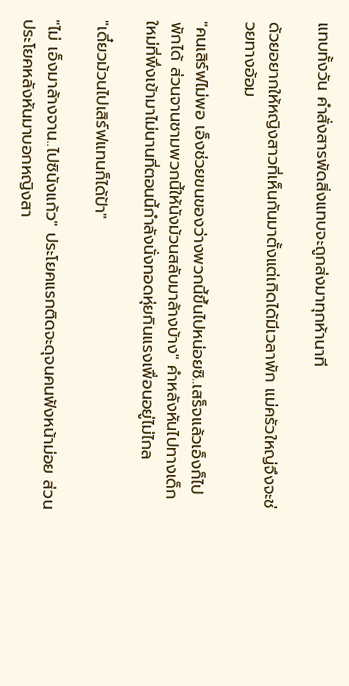แทบทั้งวัน คำสั่งสารพัดสิ่งแทบจะถูกส่งมาทุกห้านาที

ด้วยอยากให้หญิงสาวที่เห็นกันมาตั้งแต่เกิดได้มีเวลาพัก แม่ครัวใหญ่จึงจะช่วยทางอ้อม

"คนเสิร์ฟไม่พอ เอ็งช่วยขนของว่างพวกนี้ขึ้นไปหน่อยซิ..เสร็จแล้วเอ็งก็ไปพักได้ ส่วนจานชามพวกนี้ให้นังม้วนสลับมาล้างบ้าง" คำหลังหันไปทางเด็กใหม่ที่พึ่งเข้ามาไม่นานที่ตอนนี้กำลังนั่งทอดหุ่ยกินแรงเพื่อนอยู่ไม่ไกล

"เดี๋ยวม้วนไปเสิร์ฟแทนก็ได้ป้า"

"ไม่ เอ็งมาล้างจาน..ไปซินังแก้ว" ประโยคแรกติดจะดุจนคนฟังหน้าม่อย ส่วนประโยคหลังหันมาบอกหญิงสา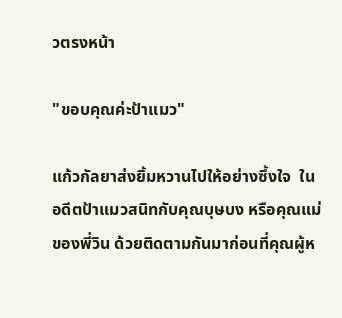วตรงหน้า

"ขอบคุณค่ะป้าแมว"

แก้วกัลยาส่งยิ้มหวานไปให้อย่างซึ้งใจ  ในอดีตป้าแมวสนิทกับคุณบุษบง หรือคุณแม่ของพี่วิน ด้วยติดตามกันมาก่อนที่คุณผู้ห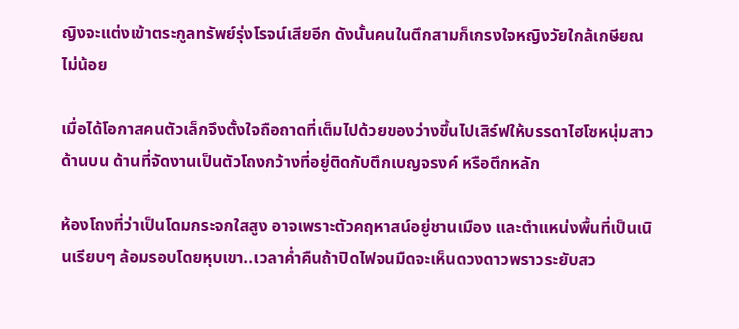ญิงจะแต่งเข้าตระกูลทรัพย์รุ่งโรจน์เสียอีก ดังนั้นคนในตึกสามก็เกรงใจหญิงวัยใกล้เกษียณไม่น้อย

เมื่อได้โอกาสคนตัวเล็กจึงตั้งใจถือถาดที่เต็มไปด้วยของว่างขึ้นไปเสิร์ฟให้บรรดาไฮโซหนุ่มสาวด้านบน ด้านที่จัดงานเป็นตัวโถงกว้างที่อยู่ติดกับตึกเบญจรงค์ หรือตึกหลัก

ห้องโถงที่ว่าเป็นโดมกระจกใสสูง อาจเพราะตัวคฤหาสน์อยู่ชานเมือง และตำแหน่งพื้นที่เป็นเนินเรียบๆ ล้อมรอบโดยหุบเขา..เวลาค่ำคืนถ้าปิดไฟจนมืดจะเห็นดวงดาวพราวระยับสว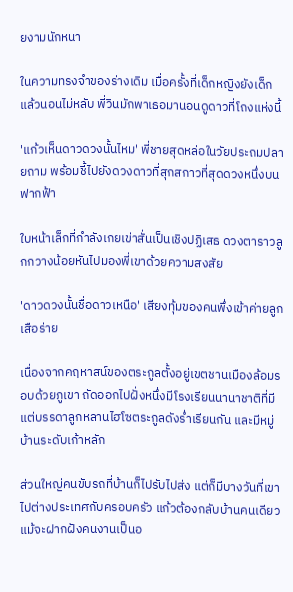ยงามนักหนา

ในความทรงจำของร่างเดิม เมื่อครั้งที่เด็กหญิงยังเด็กแล้วนอนไม่หลับ พี่วินมักพาเธอมานอนดูดาวที่โถงแห่งนี้

'แก้วเห็นดาวดวงนั้นไหม' พี่ชายสุดหล่อในวัยประถมปลายถาม พร้อมชี้ไปยังดวงดาวที่สุกสกาวที่สุดดวงหนึ่งบนฟากฟ้า

ใบหน้าเล็กที่กำลังเกยเข่าสั่นเป็นเชิงปฏิเสธ ดวงตาราวลูกกวางน้อยหันไปมองพี่เขาด้วยความสงสัย

'ดาวดวงนั้นชื่อดาวเหนือ' เสียงทุ้มของคนพึ่งเข้าค่ายลูกเสือร่าย

เนื่องจากคฤหาสน์ของตระกูลตั้งอยู่เขตชานเมืองล้อมรอบด้วยภูเขา ถัดออกไปฝั่งหนึ่งมีโรงเรียนนานาชาติที่มีแต่บรรดาลูกหลานไฮโซตระกูลดังร่ำเรียนกัน และมีหมู่บ้านระดับเก้าหลัก

ส่วนใหญ่คนขับรถที่บ้านก็ไปรับไปส่ง แต่ก็มีบางวันที่เขาไปต่างประเทศกับครอบครัว แก้วต้องกลับบ้านคนเดียว แม้จะฝากฝังคนงานเป็นอ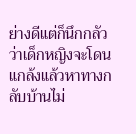ย่างดีแต่ก็นึกกลัวว่าเด็กหญิงจะโดนแกล้งแล้วหาทางกลับบ้านไม่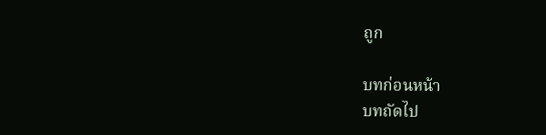ถูก

บทก่อนหน้า
บทถัดไป